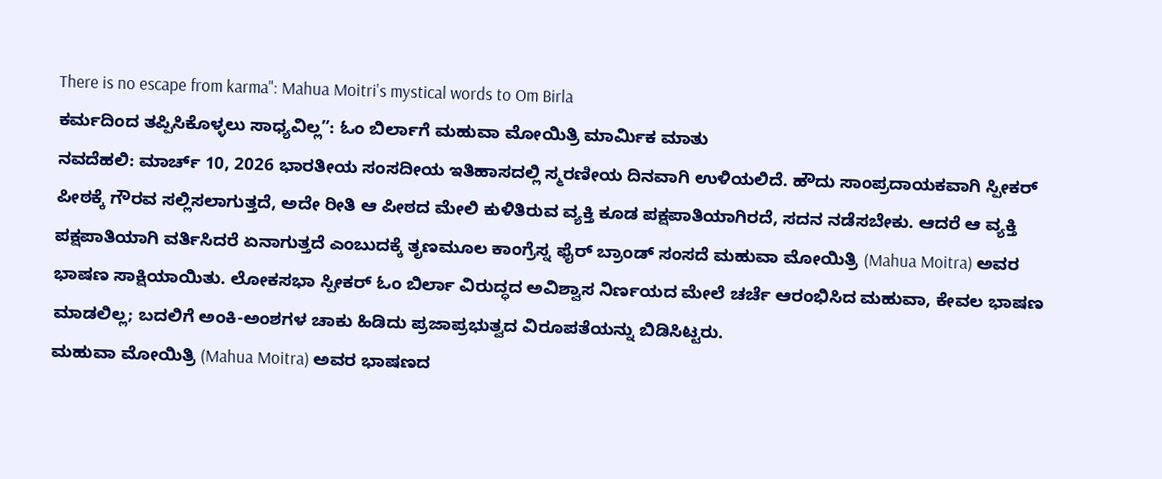There is no escape from karma": Mahua Moitri's mystical words to Om Birla
ಕರ್ಮದಿಂದ ತಪ್ಪಿಸಿಕೊಳ್ಳಲು ಸಾಧ್ಯವಿಲ್ಲ”: ಓಂ ಬಿರ್ಲಾಗೆ ಮಹುವಾ ಮೋಯಿತ್ರಿ ಮಾರ್ಮಿಕ ಮಾತು
ನವದೆಹಲಿ: ಮಾರ್ಚ್ 10, 2026 ಭಾರತೀಯ ಸಂಸದೀಯ ಇತಿಹಾಸದಲ್ಲಿ ಸ್ಮರಣೀಯ ದಿನವಾಗಿ ಉಳಿಯಲಿದೆ. ಹೌದು ಸಾಂಪ್ರದಾಯಕವಾಗಿ ಸ್ಪೀಕರ್ ಪೀಠಕ್ಕೆ ಗೌರವ ಸಲ್ಲಿಸಲಾಗುತ್ತದೆ, ಅದೇ ರೀತಿ ಆ ಪೀಠದ ಮೇಲಿ ಕುಳಿತಿರುವ ವ್ಯಕ್ತಿ ಕೂಡ ಪಕ್ಷಪಾತಿಯಾಗಿರದೆ, ಸದನ ನಡೆಸಬೇಕು. ಆದರೆ ಆ ವ್ಯಕ್ತಿ ಪಕ್ಷಪಾತಿಯಾಗಿ ವರ್ತಿಸಿದರೆ ಏನಾಗುತ್ತದೆ ಎಂಬುದಕ್ಕೆ ತೃಣಮೂಲ ಕಾಂಗ್ರೆಸ್ನ ಫೈರ್ ಬ್ರಾಂಡ್ ಸಂಸದೆ ಮಹುವಾ ಮೋಯಿತ್ರಿ (Mahua Moitra) ಅವರ ಭಾಷಣ ಸಾಕ್ಷಿಯಾಯಿತು. ಲೋಕಸಭಾ ಸ್ಪೀಕರ್ ಓಂ ಬಿರ್ಲಾ ವಿರುದ್ಧದ ಅವಿಶ್ವಾಸ ನಿರ್ಣಯದ ಮೇಲೆ ಚರ್ಚೆ ಆರಂಭಿಸಿದ ಮಹುವಾ, ಕೇವಲ ಭಾಷಣ ಮಾಡಲಿಲ್ಲ; ಬದಲಿಗೆ ಅಂಕಿ-ಅಂಶಗಳ ಚಾಕು ಹಿಡಿದು ಪ್ರಜಾಪ್ರಭುತ್ವದ ವಿರೂಪತೆಯನ್ನು ಬಿಡಿಸಿಟ್ಟರು.
ಮಹುವಾ ಮೋಯಿತ್ರಿ (Mahua Moitra) ಅವರ ಭಾಷಣದ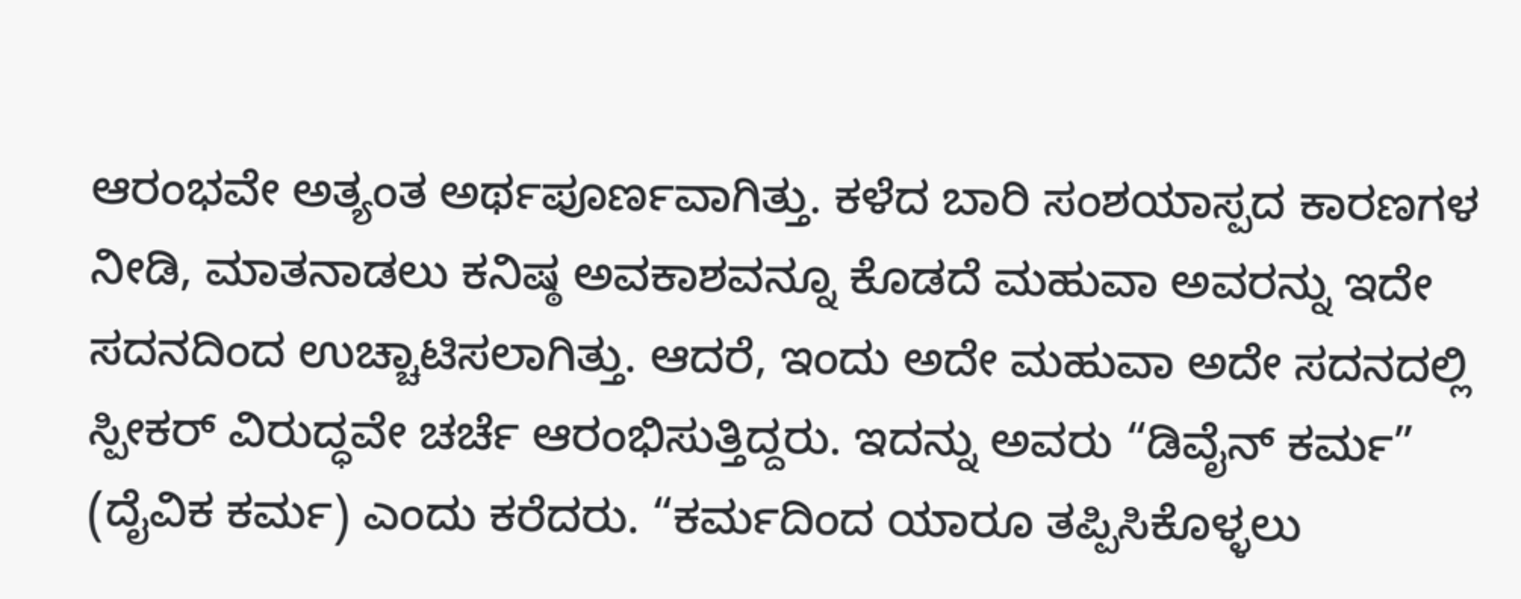ಆರಂಭವೇ ಅತ್ಯಂತ ಅರ್ಥಪೂರ್ಣವಾಗಿತ್ತು. ಕಳೆದ ಬಾರಿ ಸಂಶಯಾಸ್ಪದ ಕಾರಣಗಳ ನೀಡಿ, ಮಾತನಾಡಲು ಕನಿಷ್ಠ ಅವಕಾಶವನ್ನೂ ಕೊಡದೆ ಮಹುವಾ ಅವರನ್ನು ಇದೇ ಸದನದಿಂದ ಉಚ್ಚಾಟಿಸಲಾಗಿತ್ತು. ಆದರೆ, ಇಂದು ಅದೇ ಮಹುವಾ ಅದೇ ಸದನದಲ್ಲಿ ಸ್ಪೀಕರ್ ವಿರುದ್ಧವೇ ಚರ್ಚೆ ಆರಂಭಿಸುತ್ತಿದ್ದರು. ಇದನ್ನು ಅವರು “ಡಿವೈನ್ ಕರ್ಮ” (ದೈವಿಕ ಕರ್ಮ) ಎಂದು ಕರೆದರು. “ಕರ್ಮದಿಂದ ಯಾರೂ ತಪ್ಪಿಸಿಕೊಳ್ಳಲು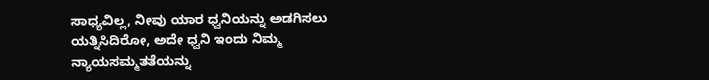ಸಾಧ್ಯವಿಲ್ಲ, ನೀವು ಯಾರ ಧ್ವನಿಯನ್ನು ಅಡಗಿಸಲು ಯತ್ನಿಸಿದಿರೋ, ಅದೇ ಧ್ವನಿ ಇಂದು ನಿಮ್ಮ ನ್ಯಾಯಸಮ್ಮತತೆಯನ್ನು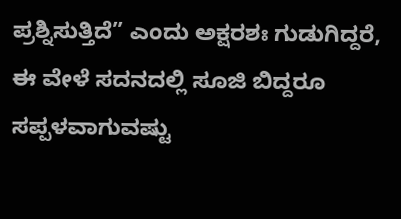ಪ್ರಶ್ನಿಸುತ್ತಿದೆ” ಎಂದು ಅಕ್ಷರಶಃ ಗುಡುಗಿದ್ದರೆ, ಈ ವೇಳೆ ಸದನದಲ್ಲಿ ಸೂಜಿ ಬಿದ್ದರೂ ಸಪ್ಪಳವಾಗುವಷ್ಟು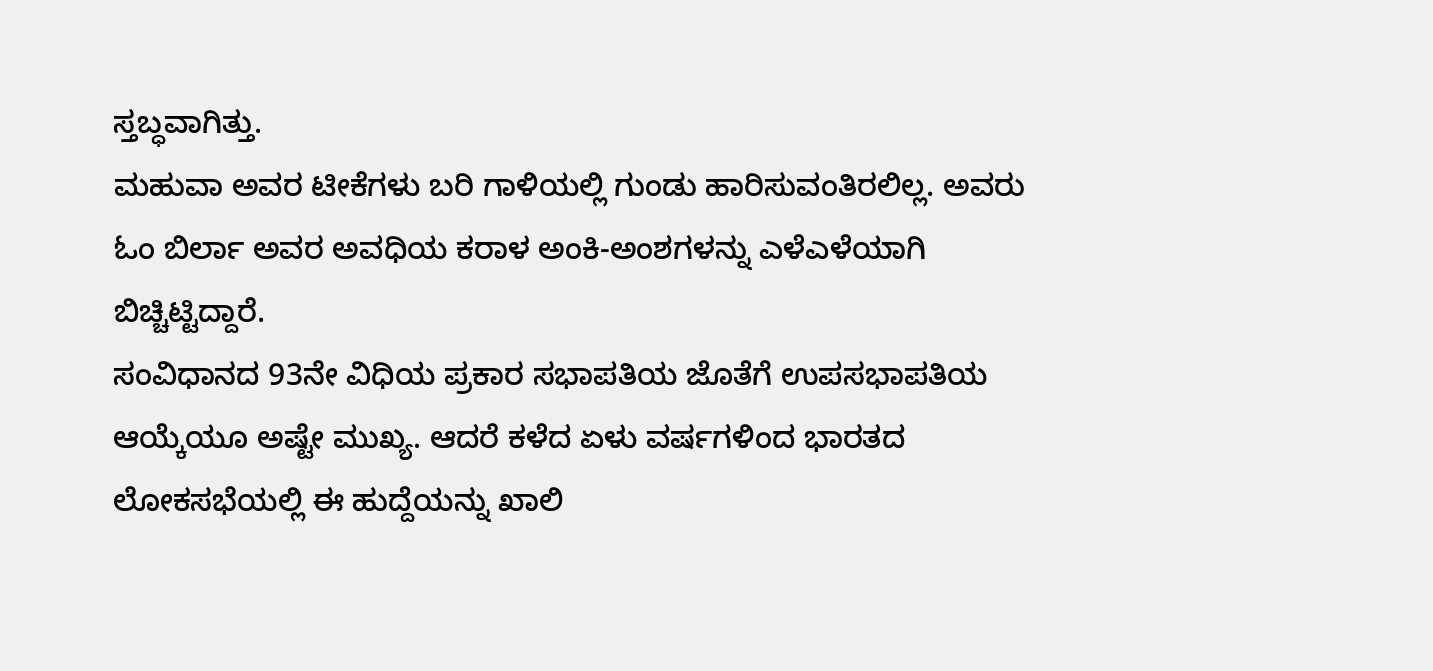ಸ್ತಬ್ಧವಾಗಿತ್ತು.
ಮಹುವಾ ಅವರ ಟೀಕೆಗಳು ಬರಿ ಗಾಳಿಯಲ್ಲಿ ಗುಂಡು ಹಾರಿಸುವಂತಿರಲಿಲ್ಲ. ಅವರು ಓಂ ಬಿರ್ಲಾ ಅವರ ಅವಧಿಯ ಕರಾಳ ಅಂಕಿ-ಅಂಶಗಳನ್ನು ಎಳೆಎಳೆಯಾಗಿ ಬಿಚ್ಚಿಟ್ಟಿದ್ದಾರೆ.
ಸಂವಿಧಾನದ 93ನೇ ವಿಧಿಯ ಪ್ರಕಾರ ಸಭಾಪತಿಯ ಜೊತೆಗೆ ಉಪಸಭಾಪತಿಯ ಆಯ್ಕೆಯೂ ಅಷ್ಟೇ ಮುಖ್ಯ. ಆದರೆ ಕಳೆದ ಏಳು ವರ್ಷಗಳಿಂದ ಭಾರತದ ಲೋಕಸಭೆಯಲ್ಲಿ ಈ ಹುದ್ದೆಯನ್ನು ಖಾಲಿ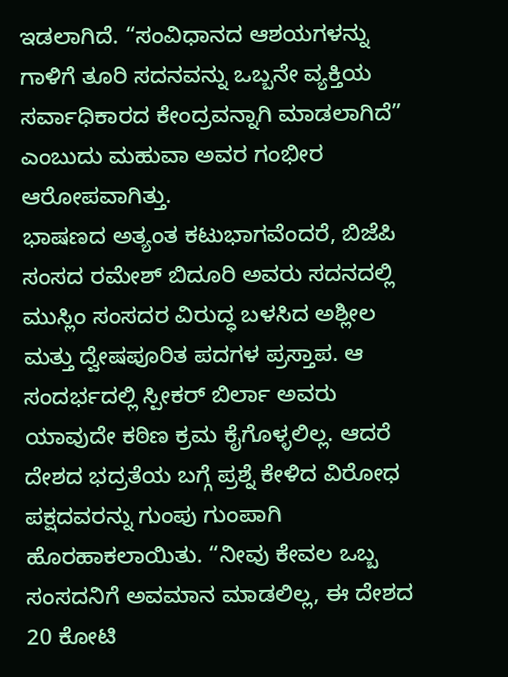ಇಡಲಾಗಿದೆ. “ಸಂವಿಧಾನದ ಆಶಯಗಳನ್ನು ಗಾಳಿಗೆ ತೂರಿ ಸದನವನ್ನು ಒಬ್ಬನೇ ವ್ಯಕ್ತಿಯ ಸರ್ವಾಧಿಕಾರದ ಕೇಂದ್ರವನ್ನಾಗಿ ಮಾಡಲಾಗಿದೆ” ಎಂಬುದು ಮಹುವಾ ಅವರ ಗಂಭೀರ ಆರೋಪವಾಗಿತ್ತು.
ಭಾಷಣದ ಅತ್ಯಂತ ಕಟುಭಾಗವೆಂದರೆ, ಬಿಜೆಪಿ ಸಂಸದ ರಮೇಶ್ ಬಿದೂರಿ ಅವರು ಸದನದಲ್ಲಿ ಮುಸ್ಲಿಂ ಸಂಸದರ ವಿರುದ್ಧ ಬಳಸಿದ ಅಶ್ಲೀಲ ಮತ್ತು ದ್ವೇಷಪೂರಿತ ಪದಗಳ ಪ್ರಸ್ತಾಪ. ಆ ಸಂದರ್ಭದಲ್ಲಿ ಸ್ಪೀಕರ್ ಬಿರ್ಲಾ ಅವರು ಯಾವುದೇ ಕಠಿಣ ಕ್ರಮ ಕೈಗೊಳ್ಳಲಿಲ್ಲ. ಆದರೆ ದೇಶದ ಭದ್ರತೆಯ ಬಗ್ಗೆ ಪ್ರಶ್ನೆ ಕೇಳಿದ ವಿರೋಧ ಪಕ್ಷದವರನ್ನು ಗುಂಪು ಗುಂಪಾಗಿ ಹೊರಹಾಕಲಾಯಿತು. “ನೀವು ಕೇವಲ ಒಬ್ಬ ಸಂಸದನಿಗೆ ಅವಮಾನ ಮಾಡಲಿಲ್ಲ, ಈ ದೇಶದ 20 ಕೋಟಿ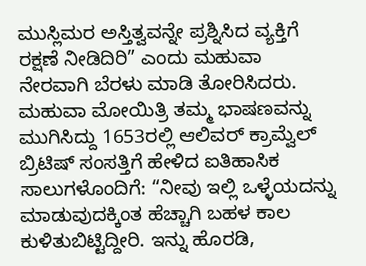ಮುಸ್ಲಿಮರ ಅಸ್ತಿತ್ವವನ್ನೇ ಪ್ರಶ್ನಿಸಿದ ವ್ಯಕ್ತಿಗೆ ರಕ್ಷಣೆ ನೀಡಿದಿರಿ” ಎಂದು ಮಹುವಾ ನೇರವಾಗಿ ಬೆರಳು ಮಾಡಿ ತೋರಿಸಿದರು.
ಮಹುವಾ ಮೋಯಿತ್ರಿ ತಮ್ಮ ಭಾಷಣವನ್ನು ಮುಗಿಸಿದ್ದು 1653ರಲ್ಲಿ ಆಲಿವರ್ ಕ್ರಾಮ್ವೆಲ್ ಬ್ರಿಟಿಷ್ ಸಂಸತ್ತಿಗೆ ಹೇಳಿದ ಐತಿಹಾಸಿಕ ಸಾಲುಗಳೊಂದಿಗೆ: “ನೀವು ಇಲ್ಲಿ ಒಳ್ಳೆಯದನ್ನು ಮಾಡುವುದಕ್ಕಿಂತ ಹೆಚ್ಚಾಗಿ ಬಹಳ ಕಾಲ ಕುಳಿತುಬಿಟ್ಟಿದ್ದೀರಿ. ಇನ್ನು ಹೊರಡಿ,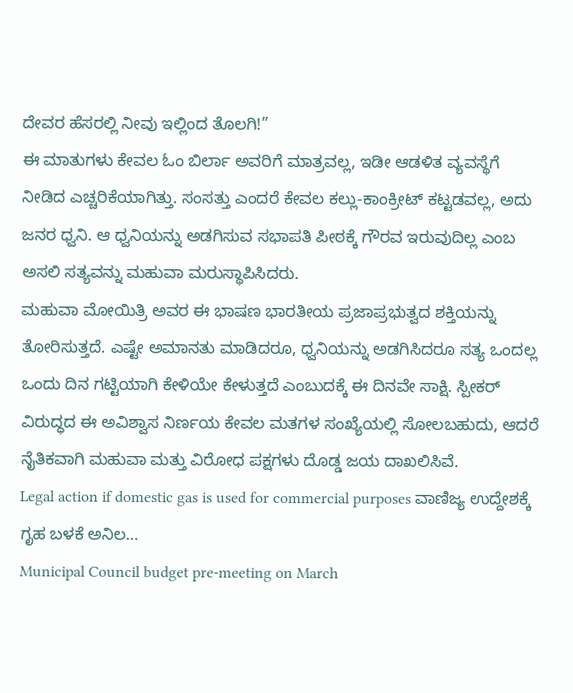ದೇವರ ಹೆಸರಲ್ಲಿ ನೀವು ಇಲ್ಲಿಂದ ತೊಲಗಿ!”
ಈ ಮಾತುಗಳು ಕೇವಲ ಓಂ ಬಿರ್ಲಾ ಅವರಿಗೆ ಮಾತ್ರವಲ್ಲ, ಇಡೀ ಆಡಳಿತ ವ್ಯವಸ್ಥೆಗೆ ನೀಡಿದ ಎಚ್ಚರಿಕೆಯಾಗಿತ್ತು. ಸಂಸತ್ತು ಎಂದರೆ ಕೇವಲ ಕಲ್ಲು-ಕಾಂಕ್ರೀಟ್ ಕಟ್ಟಡವಲ್ಲ, ಅದು ಜನರ ಧ್ವನಿ. ಆ ಧ್ವನಿಯನ್ನು ಅಡಗಿಸುವ ಸಭಾಪತಿ ಪೀಠಕ್ಕೆ ಗೌರವ ಇರುವುದಿಲ್ಲ ಎಂಬ ಅಸಲಿ ಸತ್ಯವನ್ನು ಮಹುವಾ ಮರುಸ್ಥಾಪಿಸಿದರು.
ಮಹುವಾ ಮೋಯಿತ್ರಿ ಅವರ ಈ ಭಾಷಣ ಭಾರತೀಯ ಪ್ರಜಾಪ್ರಭುತ್ವದ ಶಕ್ತಿಯನ್ನು ತೋರಿಸುತ್ತದೆ. ಎಷ್ಟೇ ಅಮಾನತು ಮಾಡಿದರೂ, ಧ್ವನಿಯನ್ನು ಅಡಗಿಸಿದರೂ ಸತ್ಯ ಒಂದಲ್ಲ ಒಂದು ದಿನ ಗಟ್ಟಿಯಾಗಿ ಕೇಳಿಯೇ ಕೇಳುತ್ತದೆ ಎಂಬುದಕ್ಕೆ ಈ ದಿನವೇ ಸಾಕ್ಷಿ. ಸ್ಪೀಕರ್ ವಿರುದ್ಧದ ಈ ಅವಿಶ್ವಾಸ ನಿರ್ಣಯ ಕೇವಲ ಮತಗಳ ಸಂಖ್ಯೆಯಲ್ಲಿ ಸೋಲಬಹುದು, ಆದರೆ ನೈತಿಕವಾಗಿ ಮಹುವಾ ಮತ್ತು ವಿರೋಧ ಪಕ್ಷಗಳು ದೊಡ್ಡ ಜಯ ದಾಖಲಿಸಿವೆ.
Legal action if domestic gas is used for commercial purposes ವಾಣಿಜ್ಯ ಉದ್ದೇಶಕ್ಕೆ ಗೃಹ ಬಳಕೆ ಅನಿಲ…
Municipal Council budget pre-meeting on March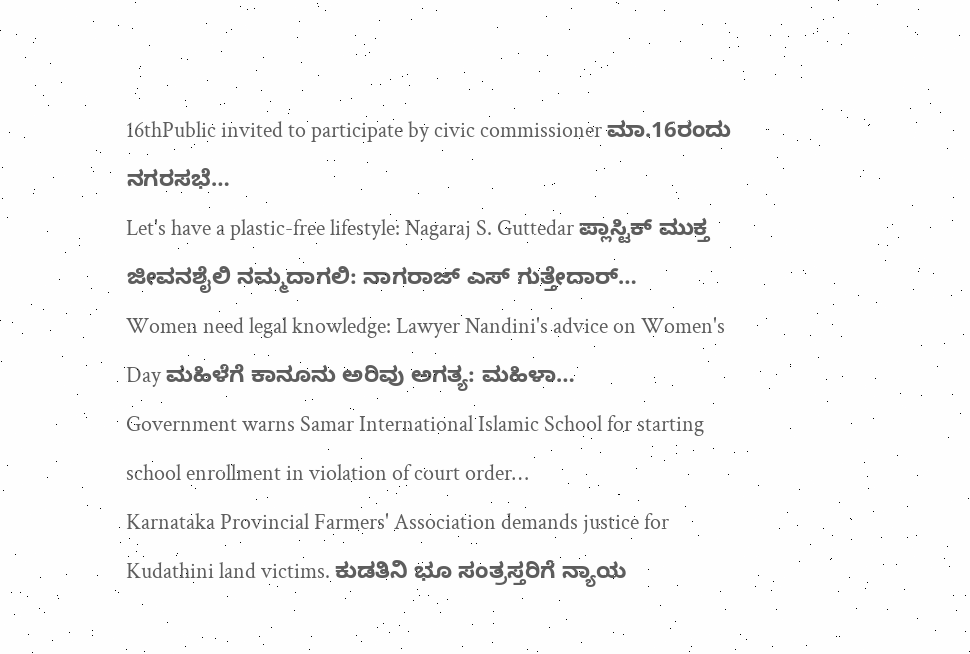16thPublic invited to participate by civic commissioner ಮಾ.16ರಂದು ನಗರಸಭೆ…
Let's have a plastic-free lifestyle: Nagaraj S. Guttedar ಪ್ಲಾಸ್ಟಿಕ್ ಮುಕ್ತ ಜೀವನಶೈಲಿ ನಮ್ಮದಾಗಲಿ: ನಾಗರಾಜ್ ಎಸ್ ಗುತ್ತೇದಾರ್…
Women need legal knowledge: Lawyer Nandini's advice on Women's Day ಮಹಿಳೆಗೆ ಕಾನೂನು ಅರಿವು ಅಗತ್ಯ: ಮಹಿಳಾ…
Government warns Samar International Islamic School for starting school enrollment in violation of court order…
Karnataka Provincial Farmers' Association demands justice for Kudathini land victims. ಕುಡತಿನಿ ಭೂ ಸಂತ್ರಸ್ತರಿಗೆ ನ್ಯಾಯ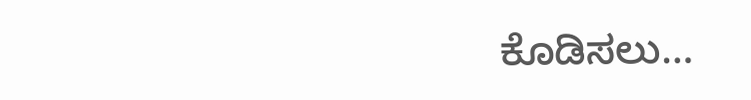ಕೊಡಿಸಲು…